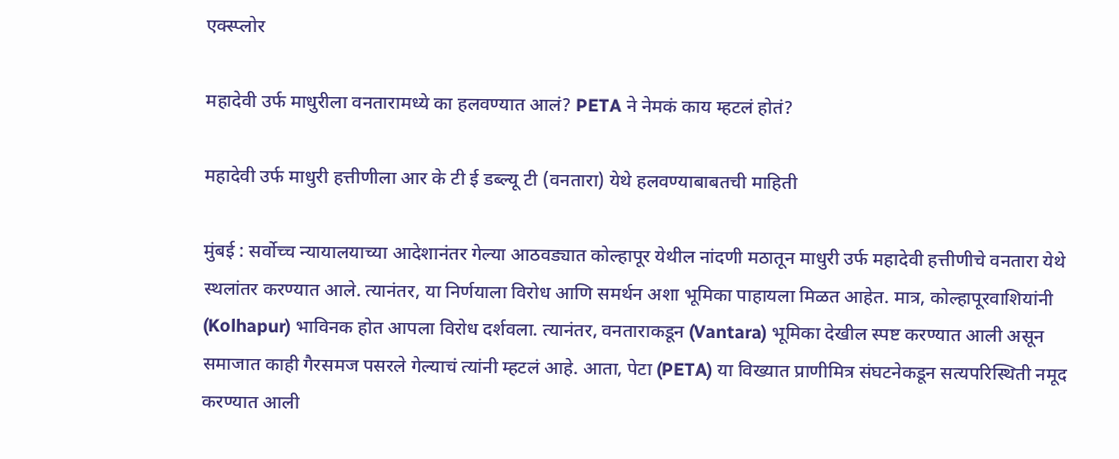एक्स्प्लोर

महादेवी उर्फ माधुरीला वनतारामध्ये का हलवण्यात आलं? PETA ने नेमकं काय म्हटलं होतं?

महादेवी उर्फ माधुरी हत्तीणीला आर के टी ई डब्ल्यू टी (वनतारा) येथे हलवण्याबाबतची माहिती

मुंबई : सर्वोच्च न्यायालयाच्या आदेशानंतर गेल्या आठवड्यात कोल्हापूर येथील नांदणी मठातून माधुरी उर्फ महादेवी हत्तीणीचे वनतारा येथे स्थलांतर करण्यात आले. त्यानंतर, या निर्णयाला विरोध आणि समर्थन अशा भूमिका पाहायला मिळत आहेत. मात्र, कोल्हापूरवाशियांनी (Kolhapur) भाविनक होत आपला विरोध दर्शवला. त्यानंतर, वनताराकडून (Vantara) भूमिका देखील स्पष्ट करण्यात आली असून समाजात काही गैरसमज पसरले गेल्याचं त्यांनी म्हटलं आहे. आता, पेटा (PETA) या विख्यात प्राणीमित्र संघटनेकडून सत्यपरिस्थिती नमूद करण्यात आली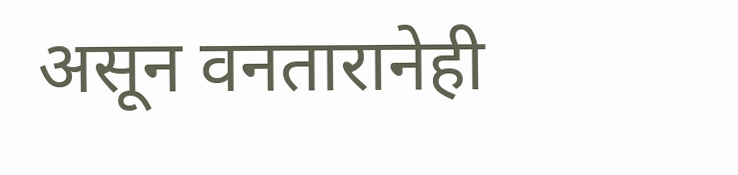असून वनतारानेही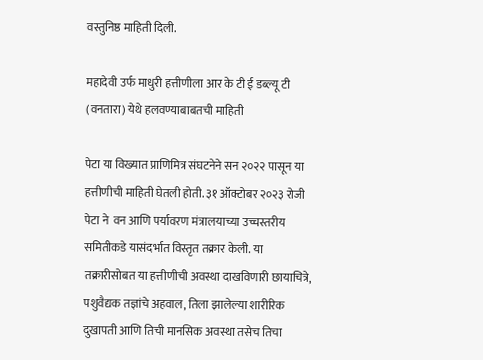वस्तुनिष्ठ माहिती दिली.

महादेवी उर्फ माधुरी हत्तीणीला आर के टी ई डब्ल्यू टी (वनतारा) येथे हलवण्याबाबतची माहिती

पेटा या विख्यात प्राणिमित्र संघटनेने सन २०२२ पासून या हत्तीणीची माहिती घेतली होती. ३१ ऑक्टोबर २०२३ रोजी पेटा ने  वन आणि पर्यावरण मंत्रालयाच्या उच्चस्तरीय समितीकडे यासंदर्भात विस्तृत तक्रार केली. या तक्रारीसोबत या हत्तीणीची अवस्था दाखविणारी छायाचित्रे, पशुवैद्यक तज्ञांचे अहवाल, तिला झालेल्या शारीरिक दुखापती आणि तिची मानसिक अवस्था तसेच तिचा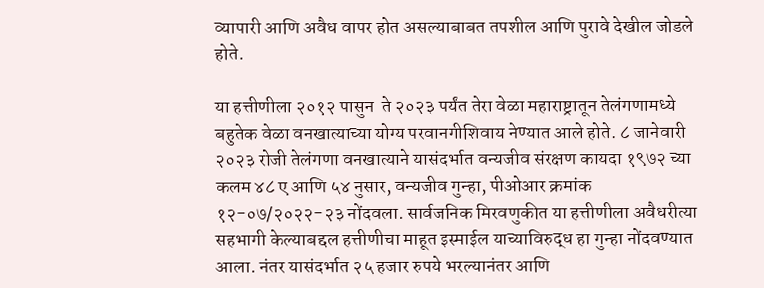व्यापारी आणि अवैध वापर होत असल्याबाबत तपशील आणि पुरावे देखील जोडले होते.

या हत्तीणीला २०१२ पासुन  ते २०२३ पर्यंत तेरा वेळा महाराष्ट्रातून तेलंगणामध्ये बहुतेक वेळा वनखात्याच्या योग्य परवानगीशिवाय नेण्यात आले होते. ८ जानेवारी २०२३ रोजी तेलंगणा वनखात्याने यासंदर्भात वन्यजीव संरक्षण कायदा १९७२ च्या कलम ४८ ए आणि ५४ नुसार, वन्यजीव गुन्हा, पीओआर क्रमांक १२-०७/२०२२-२३ नोंदवला. सार्वजनिक मिरवणुकीत या हत्तीणीला अवैधरीत्या सहभागी केल्याबद्दल हत्तीणीचा माहूत इस्माईल याच्याविरुद्ध हा गुन्हा नोंदवण्यात आला. नंतर यासंदर्भात २५ हजार रुपये भरल्यानंतर आणि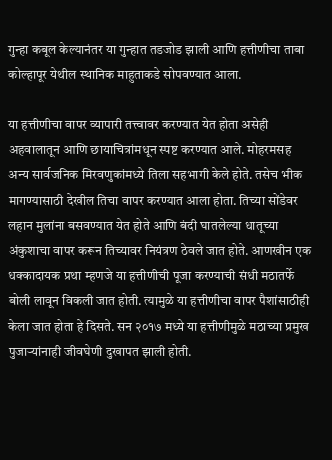गुन्हा कबूल केल्यानंतर या गुन्हात तडजोड झाली आणि हत्तीणीचा ताबा कोल्हापूर येथील स्थानिक माहुताकडे सोपवण्यात आला.

या हत्तीणीचा वापर व्यापारी तत्त्वावर करण्यात येत होता असेही अहवालातून आणि छायाचित्रांमधून स्पष्ट करण्यात आले. मोहरमसह अन्य सार्वजनिक मिरवणुकांमध्ये तिला सहभागी केले होते. तसेच भीक मागण्यासाठी देखील तिचा वापर करण्यात आला होता. तिच्या सोंडेवर लहान मुलांना बसवण्यात येत होते आणि बंदी घातलेल्या धातूच्या अंकुशाचा वापर करून तिच्यावर नियंत्रण ठेवले जात होते. आणखीन एक धक्कादायक प्रथा म्हणजे या हत्तीणीची पूजा करण्याची संधी मठातर्फे बोली लावून विकली जात होती. त्यामुळे या हत्तीणीचा वापर पैशांसाठीही केला जात होता हे दिसते. सन २०१७ मध्ये या हत्तीणीमुळे मठाच्या प्रमुख पुजाऱ्यांनाही जीवघेणी दुखापत झाली होती.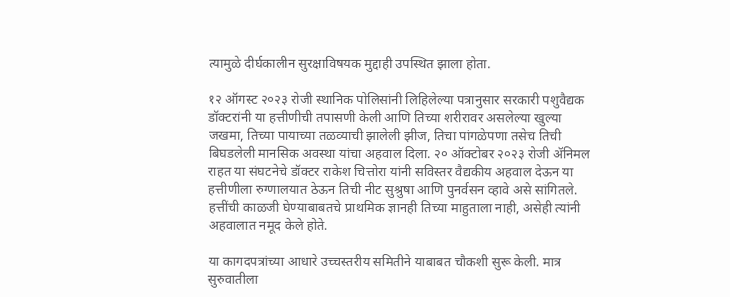त्यामुळे दीर्घकालीन सुरक्षाविषयक मुद्दाही उपस्थित झाला होता.

१२ ऑगस्ट २०२३ रोजी स्थानिक पोलिसांनी लिहिलेल्या पत्रानुसार सरकारी पशुवैद्यक डॉक्टरांनी या हत्तीणीची तपासणी केली आणि तिच्या शरीरावर असलेल्या खुल्या जखमा, तिच्या पायाच्या तळव्याची झालेली झीज, तिचा पांगळेपणा तसेच तिची बिघडलेली मानसिक अवस्था यांचा अहवाल दिला. २० ऑक्टोबर २०२३ रोजी ॲनिमल राहत या संघटनेचे डॉक्टर राकेश चित्तोरा यांनी सविस्तर वैद्यकीय अहवाल देऊन या हत्तीणीला रुग्णालयात ठेऊन तिची नीट सुश्रुषा आणि पुनर्वसन व्हावे असे सांगितले. हत्तींची काळजी घेण्याबाबतचे प्राथमिक ज्ञानही तिच्या माहुताला नाही, असेही त्यांनी अहवालात नमूद केले होते.

या कागदपत्रांच्या आधारे उच्चस्तरीय समितीने याबाबत चौकशी सुरू केली. मात्र सुरुवातीला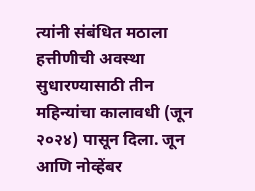त्यांनी संबंधित मठाला हत्तीणीची अवस्था सुधारण्यासाठी तीन महिन्यांचा कालावधी (जून २०२४) पासून दिला. जून आणि नोव्हेंबर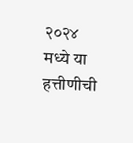२०२४ मध्ये या हत्तीणीची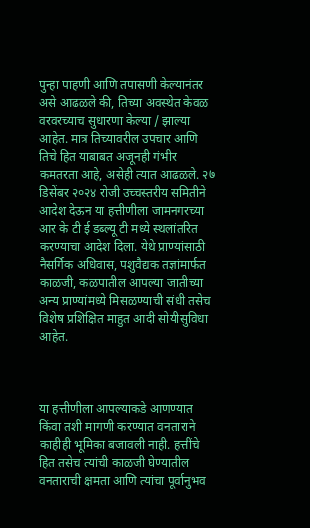पुन्हा पाहणी आणि तपासणी केल्यानंतर असे आढळले की, तिच्या अवस्थेत केवळ वरवरच्याच सुधारणा केल्या / झाल्या आहेत. मात्र तिच्यावरील उपचार आणि तिचे हित याबाबत अजूनही गंभीर कमतरता आहे, असेही त्यात आढळले. २७ डिसेंबर २०२४ रोजी उच्चस्तरीय समितीने आदेश देऊन या हत्तीणीला जामनगरच्या आर के टी ई डब्ल्यू टी मध्ये स्थलांतरित करण्याचा आदेश दिला. येथे प्राण्यांसाठी नैसर्गिक अधिवास, पशुवैद्यक तज्ञांमार्फत काळजी, कळपातील आपल्या जातीच्या अन्य प्राण्यांमध्ये मिसळण्याची संधी तसेच विशेष प्रशिक्षित माहुत आदी सोयीसुविधा आहेत.



या हत्तीणीला आपल्याकडे आणण्यात किंवा तशी मागणी करण्यात वनताराने काहीही भूमिका बजावली नाही. हत्तींचे हित तसेच त्यांची काळजी घेण्यातील वनताराची क्षमता आणि त्यांचा पूर्वानुभव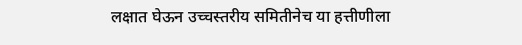लक्षात घेऊन उच्चस्तरीय समितीनेच या हत्तीणीला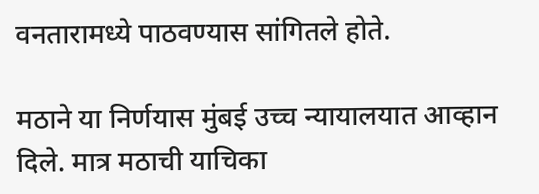वनतारामध्ये पाठवण्यास सांगितले होते.

मठाने या निर्णयास मुंबई उच्च न्यायालयात आव्हान दिले. मात्र मठाची याचिका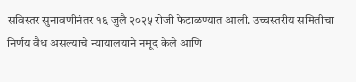सविस्तर सुनावणीनंतर १६ जुलै २०२५ रोजी फेटाळण्यात आली. उच्चस्तरीय समितीचा निर्णय वैध असल्याचे न्यायालयाने नमूद केले आणि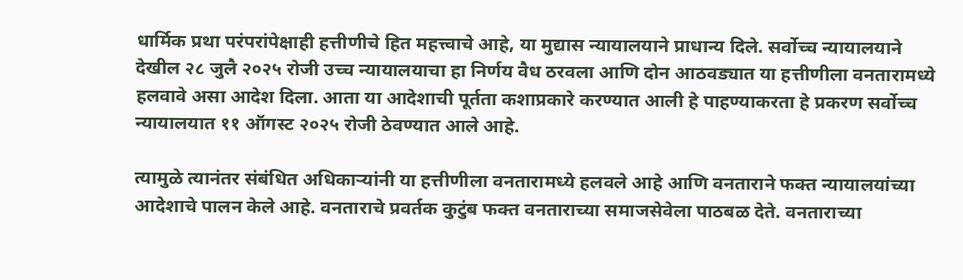धार्मिक प्रथा परंपरांपेक्षाही हत्तीणीचे हित महत्त्वाचे आहे, या मुद्यास न्यायालयाने प्राधान्य दिले. सर्वोच्च न्यायालयाने देखील २८ जुलै २०२५ रोजी उच्च न्यायालयाचा हा निर्णय वैध ठरवला आणि दोन आठवड्यात या हत्तीणीला वनतारामध्ये हलवावे असा आदेश दिला. आता या आदेशाची पूर्तता कशाप्रकारे करण्यात आली हे पाहण्याकरता हे प्रकरण सर्वोच्च न्यायालयात ११ ऑगस्ट २०२५ रोजी ठेवण्यात आले आहे.

त्यामुळे त्यानंतर संबंधित अधिकाऱ्यांनी या हत्तीणीला वनतारामध्ये हलवले आहे आणि वनताराने फक्त न्यायालयांच्या आदेशाचे पालन केले आहे. वनताराचे प्रवर्तक कुटुंब फक्त वनताराच्या समाजसेवेला पाठबळ देते. वनताराच्या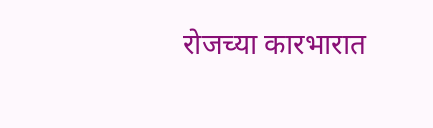रोजच्या कारभारात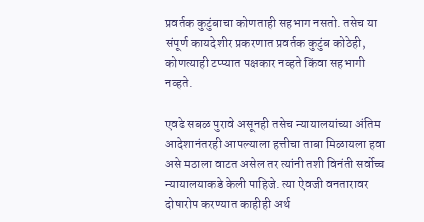प्रवर्तक कुटुंबाचा कोणताही सहभाग नसतो. तसेच या संपूर्ण कायदेशीर प्रकरणात प्रवर्तक कुटुंब कोठेही, कोणत्याही टप्प्यात पक्षकार नव्हते किंवा सहभागी नव्हते.

एवढे सबळ पुरावे असूनही तसेच न्यायालयांच्या अंतिम आदेशानंतरही आपल्याला हत्तीचा ताबा मिळायला हवा असे मठाला वाटत असेल तर त्यांनी तशी विनंती सर्वोच्च न्यायालयाकडे केली पाहिजे. त्या ऐवजी वनतारावर दोषारोप करण्यात काहीही अर्थ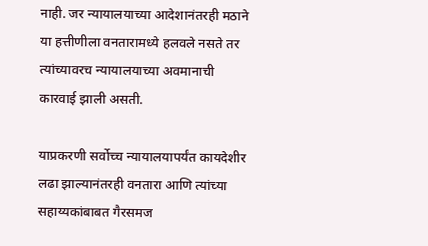नाही. जर न्यायालयाच्या आदेशानंतरही मठाने या हत्तीणीला वनतारामध्ये हलवले नसते तर त्यांच्यावरच न्यायालयाच्या अवमानाची कारवाई झाली असती.

याप्रकरणी सर्वोच्च न्यायालयापर्यंत कायदेशीर लढा झाल्यानंतरही वनतारा आणि त्यांच्या सहाय्यकांबाबत गैरसमज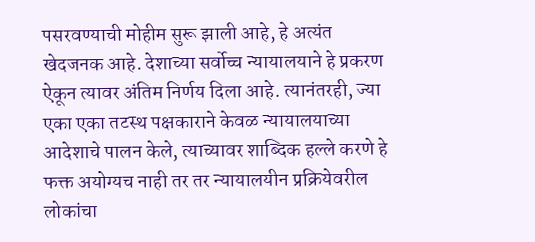पसरवण्याची मोहीम सुरू झाली आहे, हे अत्यंत खेदजनक आहे. देशाच्या सर्वोच्च न्यायालयाने हे प्रकरण ऐकून त्यावर अंतिम निर्णय दिला आहे. त्यानंतरही, ज्या एका एका तटस्थ पक्षकाराने केवळ न्यायालयाच्या आदेशाचे पालन केले, त्याच्यावर शाब्दिक हल्ले करणे हे फक्त अयोग्यच नाही तर तर न्यायालयीन प्रक्रियेवरील लोकांचा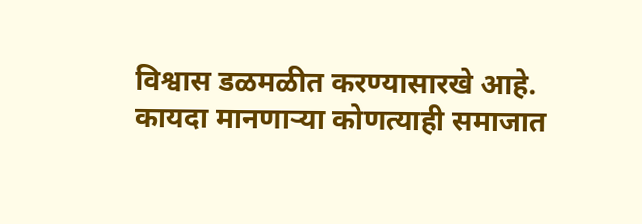विश्वास डळमळीत करण्यासारखे आहे. कायदा मानणाऱ्या कोणत्याही समाजात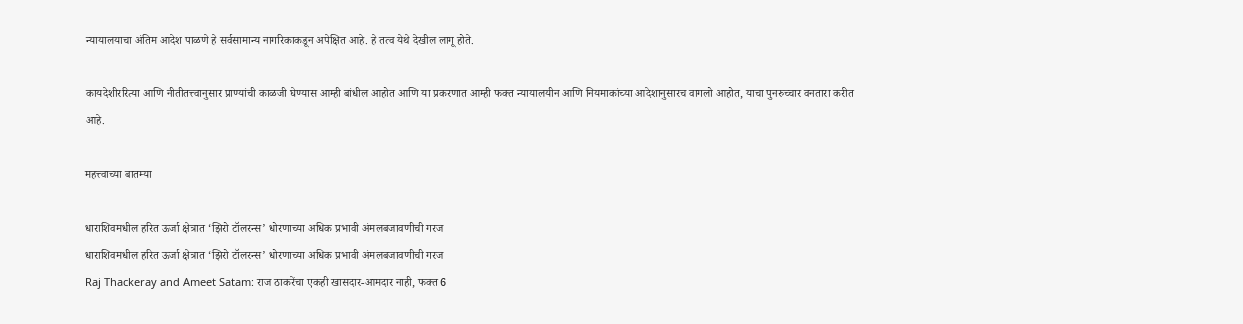न्यायालयाचा अंतिम आदेश पाळणे हे सर्वसामान्य नागरिकाकडून अपेक्षित आहे. हे तत्व येथे देखील लागू होते.

कायदेशीररित्या आणि नीतीतत्त्वानुसार प्राण्यांची काळजी घेण्यास आम्ही बांधील आहोत आणि या प्रकरणात आम्ही फक्त न्यायालयीन आणि नियमाकांच्या आदेशानुसारच वागलो आहोत, याचा पुनरुच्चार वनतारा करीत आहे.

महत्त्वाच्या बातम्या

धाराशिवमधील हरित ऊर्जा क्षेत्रात ‘झिरो टॉलरन्स’ धोरणाच्या अधिक प्रभावी अंमलबजावणीची गरज
धाराशिवमधील हरित ऊर्जा क्षेत्रात ‘झिरो टॉलरन्स’ धोरणाच्या अधिक प्रभावी अंमलबजावणीची गरज
Raj Thackeray and Ameet Satam: राज ठाकरेंचा एकही खासदार-आमदार नाही, फक्त 6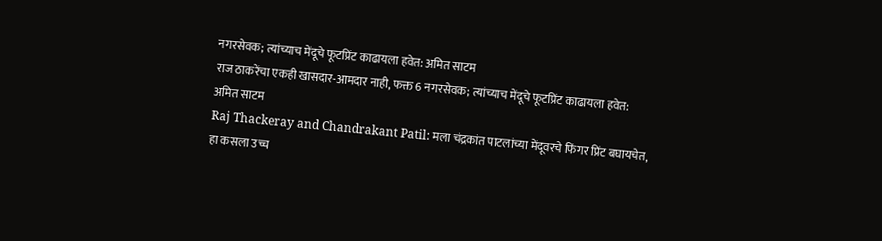नगरसेवक; त्यांच्याच मेंदूचे फूटप्रिंट काढायला हवेत: अमित साटम
राज ठाकरेंचा एकही खासदार-आमदार नाही, फक्त 6 नगरसेवक; त्यांच्याच मेंदूचे फूटप्रिंट काढायला हवेत: अमित साटम
Raj Thackeray and Chandrakant Patil: मला चंद्रकांत पाटलांच्या मेंदूवरचे फिंगर प्रिंट बघायचेत, हा कसला उच्च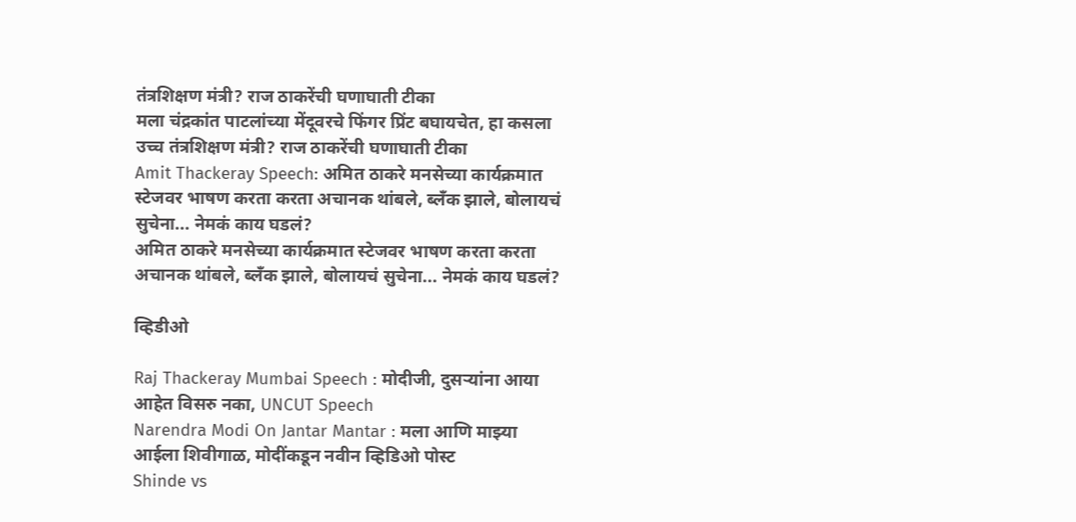तंत्रशिक्षण मंत्री? राज ठाकरेंची घणाघाती टीका
मला चंद्रकांत पाटलांच्या मेंदूवरचे फिंगर प्रिंट बघायचेत, हा कसला उच्च तंत्रशिक्षण मंत्री? राज ठाकरेंची घणाघाती टीका
Amit Thackeray Speech: अमित ठाकरे मनसेच्या कार्यक्रमात स्टेजवर भाषण करता करता अचानक थांबले, ब्लँक झाले, बोलायचं सुचेना... नेमकं काय घडलं?
अमित ठाकरे मनसेच्या कार्यक्रमात स्टेजवर भाषण करता करता अचानक थांबले, ब्लँक झाले, बोलायचं सुचेना... नेमकं काय घडलं?

व्हिडीओ

Raj Thackeray Mumbai Speech : मोदीजी, दुसऱ्यांना आया आहेत विसरु नका, UNCUT Speech
Narendra Modi On Jantar Mantar : मला आणि माझ्या आईला शिवीगाळ, मोदींकडून नवीन व्हिडिओ पोस्ट
Shinde vs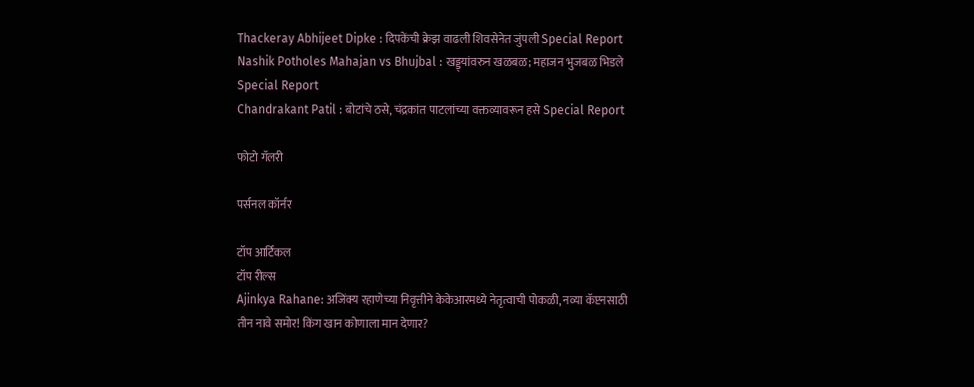Thackeray Abhijeet Dipke : दिपकेंची क्रेझ वाढली शिवसेनेत जुंपली Special Report
Nashik Potholes Mahajan vs Bhujbal : खड्ड्यांवरुन खळबळ; महाजन भुजबळ भिडले Special Report
Chandrakant Patil : बोटांचे ठसे, चंद्रकांत पाटलांच्या वक्तव्यावरून हसे Special Report

फोटो गॅलरी

पर्सनल कॉर्नर

टॉप आर्टिकल
टॉप रील्स
Ajinkya Rahane: अजिंक्य रहाणेच्या निवृत्तीने केकेआरमध्ये नेतृत्वाची पोकळी, नव्या कॅप्टनसाठी तीन नावे समोर! किंग खान कोणाला मान देणार?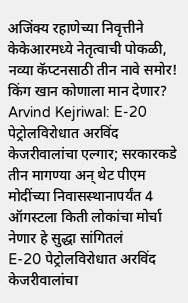अजिंक्य रहाणेच्या निवृत्तीने केकेआरमध्ये नेतृत्वाची पोकळी, नव्या कॅप्टनसाठी तीन नावे समोर! किंग खान कोणाला मान देणार?
Arvind Kejriwal: E-20 पेट्रोलविरोधात अरविंद केजरीवालांचा एल्गार; सरकारकडे तीन मागण्या अन् थेट पीएम मोदींच्या निवासस्थानापर्यंत 4 ऑगस्टला किती लोकांचा मोर्चा नेणार हे सुद्धा सांगितलं
E-20 पेट्रोलविरोधात अरविंद केजरीवालांचा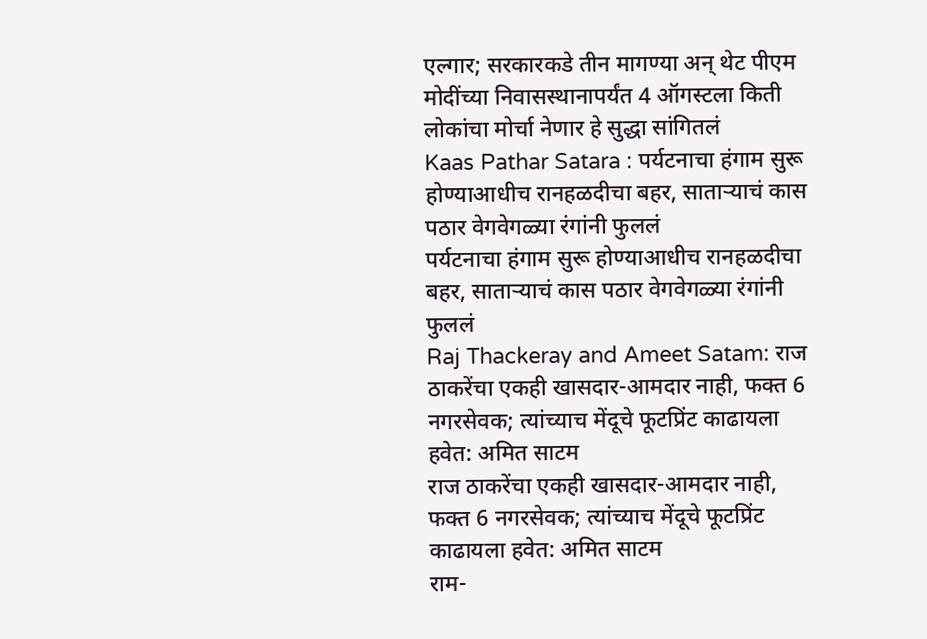एल्गार; सरकारकडे तीन मागण्या अन् थेट पीएम मोदींच्या निवासस्थानापर्यंत 4 ऑगस्टला किती लोकांचा मोर्चा नेणार हे सुद्धा सांगितलं
Kaas Pathar Satara : पर्यटनाचा हंगाम सुरू होण्याआधीच रानहळदीचा बहर, साताऱ्याचं कास पठार वेगवेगळ्या रंगांनी फुललं
पर्यटनाचा हंगाम सुरू होण्याआधीच रानहळदीचा बहर, साताऱ्याचं कास पठार वेगवेगळ्या रंगांनी फुललं
Raj Thackeray and Ameet Satam: राज ठाकरेंचा एकही खासदार-आमदार नाही, फक्त 6 नगरसेवक; त्यांच्याच मेंदूचे फूटप्रिंट काढायला हवेत: अमित साटम
राज ठाकरेंचा एकही खासदार-आमदार नाही, फक्त 6 नगरसेवक; त्यांच्याच मेंदूचे फूटप्रिंट काढायला हवेत: अमित साटम
राम-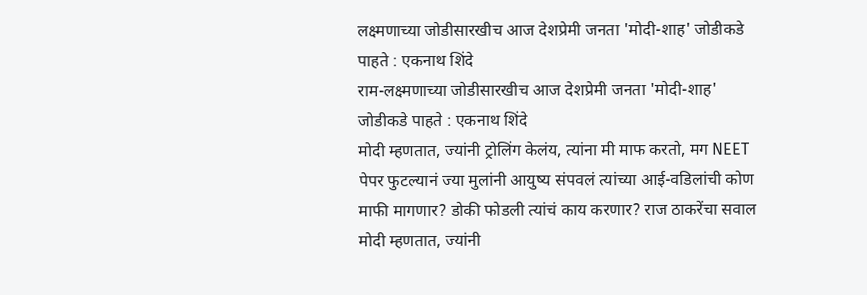लक्ष्मणाच्या जोडीसारखीच आज देशप्रेमी जनता 'मोदी-शाह' जोडीकडे पाहते : एकनाथ शिंदे
राम-लक्ष्मणाच्या जोडीसारखीच आज देशप्रेमी जनता 'मोदी-शाह' जोडीकडे पाहते : एकनाथ शिंदे
मोदी म्हणतात, ज्यांनी ट्रोलिंग केलंय, त्यांना मी माफ करतो, मग NEET पेपर फुटल्यानं ज्या मुलांनी आयुष्य संपवलं त्यांच्या आई-वडिलांची कोण माफी मागणार? डोकी फोडली त्यांचं काय करणार? राज ठाकरेंचा सवाल
मोदी म्हणतात, ज्यांनी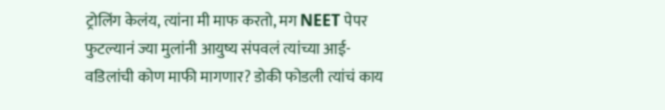ट्रोलिंग केलंय, त्यांना मी माफ करतो, मग NEET पेपर फुटल्यानं ज्या मुलांनी आयुष्य संपवलं त्यांच्या आई-वडिलांची कोण माफी मागणार? डोकी फोडली त्यांचं काय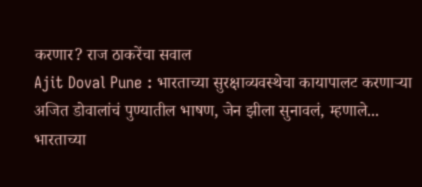करणार? राज ठाकरेंचा सवाल
Ajit Doval Pune : भारताच्या सुरक्षाव्यवस्थेचा कायापालट करणाऱ्या अजित डोवालांचं पुण्यातील भाषण, जेन झीला सुनावलं, म्हणाले...
भारताच्या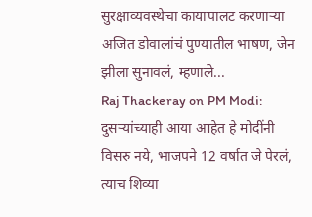सुरक्षाव्यवस्थेचा कायापालट करणाऱ्या अजित डोवालांचं पुण्यातील भाषण, जेन झीला सुनावलं, म्हणाले...
Raj Thackeray on PM Modi: दुसऱ्यांच्याही आया आहेत हे मोदींनी विसरु नये, भाजपने 12 वर्षात जे पेरलं, त्याच शिव्या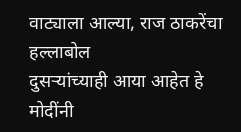वाट्याला आल्या, राज ठाकरेंचा हल्लाबोल
दुसऱ्यांच्याही आया आहेत हे मोदींनी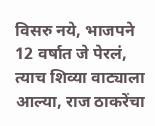विसरु नये, भाजपने 12 वर्षात जे पेरलं, त्याच शिव्या वाट्याला आल्या, राज ठाकरेंचा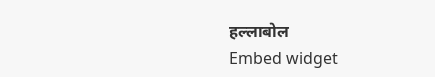हल्लाबोल
Embed widget